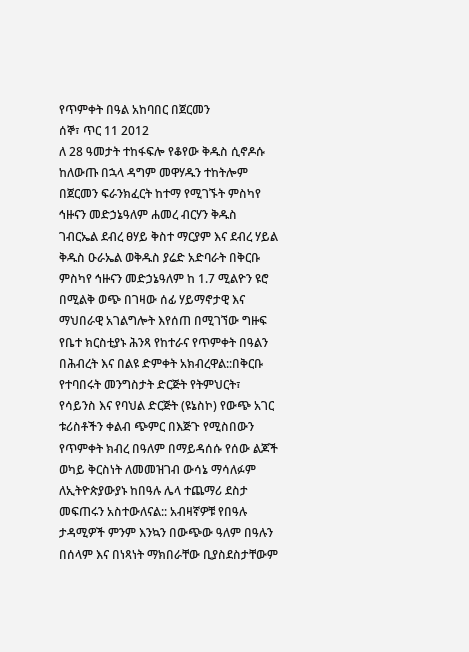የጥምቀት በዓል አከባበር በጀርመን
ሰኞ፣ ጥር 11 2012
ለ 28 ዓመታት ተከፋፍሎ የቆየው ቅዱስ ሲኖዶሱ ከለውጡ በኋላ ዳግም መዋሃዱን ተከትሎም በጀርመን ፍራንክፈርት ከተማ የሚገኙት ምስካየ ኅዙናን መድኃኔዓለም ሐመረ ብርሃን ቅዱስ ገብርኤል ደብረ ፀሃይ ቅስተ ማርያም እና ደብረ ሃይል ቅዱስ ዑራኤል ወቅዱስ ያሬድ አድባራት በቅርቡ ምስካየ ኅዙናን መድኃኔዓለም ከ 1.7 ሚልዮን ዩሮ በሚልቅ ወጭ በገዛው ሰፊ ሃይማኖታዊ እና ማህበራዊ አገልግሎት እየሰጠ በሚገኘው ግዙፍ የቤተ ክርስቲያኑ ሕንጻ የከተራና የጥምቀት በዓልን በሕብረት እና በልዩ ድምቀት አክብረዋል::በቅርቡ የተባበሩት መንግስታት ድርጅት የትምህርት፣ የሳይንስ እና የባህል ድርጅት (ዩኔስኮ) የውጭ አገር ቱሪስቶችን ቀልብ ጭምር በእጅጉ የሚስበውን የጥምቀት ክብረ በዓለም በማይዳሰሱ የሰው ልጆች ወካይ ቅርስነት ለመመዝገብ ውሳኔ ማሳለፉም ለኢትዮጵያውያኑ ከበዓሉ ሌላ ተጨማሪ ደስታ መፍጠሩን አስተውለናል:: አብዛኛዎቹ የበዓሉ ታዳሚዎች ምንም እንኳን በውጭው ዓለም በዓሉን በሰላም እና በነጻነት ማክበራቸው ቢያስደስታቸውም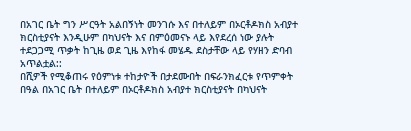በአገር ቤት ግን ሥርዓት አልበኝነት መንገሱ እና በተለይም በኦርቶዶክስ አብያተ ክርስቲያናት እንዲሁም በካህናት እና በምዕመናኑ ላይ እየደረሰ ነው ያሉት ተደጋጋሚ ጥቃት ከጊዜ ወደ ጊዜ እየከፋ መሄዱ ደስታቸው ላይ የሃዘን ድባብ አጥልቷል::
በሺዎች የሚቆጠሩ የዕምነቱ ተከታዮች በታደሙበት በፍራንክፈርቱ የጥምቀት በዓል በአገር ቤት በተለይም በኦርቶዶክስ አብያተ ክርስቲያናት በካህናት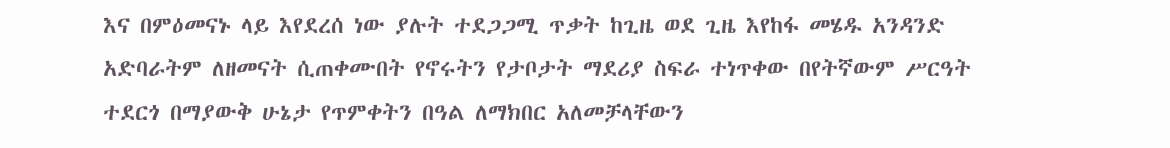እና በምዕመናኑ ላይ እየደረሰ ነው ያሉት ተደጋጋሚ ጥቃት ከጊዜ ወደ ጊዜ እየከፋ መሄዱ አንዳንድ አድባራትም ለዘመናት ሲጠቀሙበት የኖሩትን የታቦታት ማደሪያ ስፍራ ተነጥቀው በየትኛውም ሥርዓት ተደርጎ በማያውቅ ሁኔታ የጥምቀትን በዓል ለማክበር አለመቻላቸውን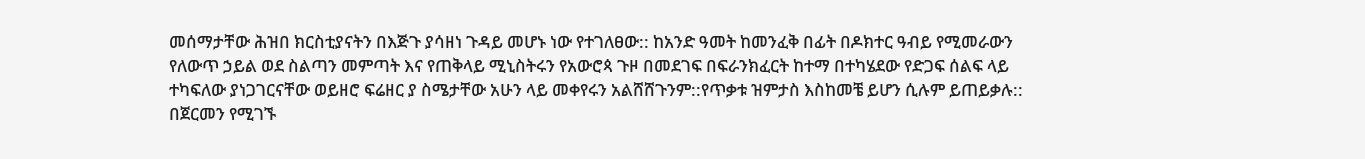መሰማታቸው ሕዝበ ክርስቲያናትን በእጅጉ ያሳዘነ ጉዳይ መሆኑ ነው የተገለፀው:: ከአንድ ዓመት ከመንፈቅ በፊት በዶክተር ዓብይ የሚመራውን የለውጥ ኃይል ወደ ስልጣን መምጣት እና የጠቅላይ ሚኒስትሩን የአውሮጳ ጉዞ በመደገፍ በፍራንክፈርት ከተማ በተካሄደው የድጋፍ ሰልፍ ላይ ተካፍለው ያነጋገርናቸው ወይዘሮ ፍሬዘር ያ ስሜታቸው አሁን ላይ መቀየሩን አልሸሸጉንም::የጥቃቱ ዝምታስ እስከመቼ ይሆን ሲሉም ይጠይቃሉ::
በጀርመን የሚገኙ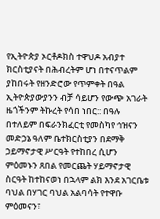የኢትዮጵያ ኦርቶዶክስ ተዋህዶ አብያተ ክርስቲያናት በሕብረትም ሆነ በተናጥልም ያከበሩት የዘንድሮው የጥምቀት በዓል ኢትዮጵያውያንን ብቻ ሳይሆን የውጭ አገራት ዜጎችንም ትኩረት የሳበ ነበር:: በዓሉ በተለይም በፍራንክፈርቲ የመስካየ ኅዝናን መድኃኔ ዓለም ቤተክርስቲያን በደማቅ ኃይማኖታዊ ሥርዓት የተከበረ ሲሆን ምዕመኑን ጸበል የመርጨት ሃይማኖታዊ ስርዓት ከተከናወነ በኋላም ልክ እንደ አገርቤቱ ባህል በሃገር ባህል አልባሳት የተዋቡ ምዕመናን፣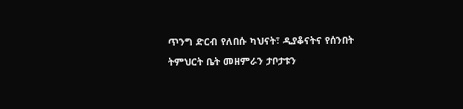ጥንግ ድርብ የለበሱ ካህናት፣ ዲያቆናትና የሰንበት ትምህርት ቤት መዘምራን ታቦታቱን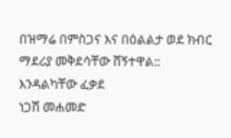በዝማሬ በምስጋና እና በዕልልታ ወደ ክብር ማደሪያ መቅደሳቸው ሸኝተዋል::
እንዳልካቸው ፈቃደ
ነጋሽ መሐመድ